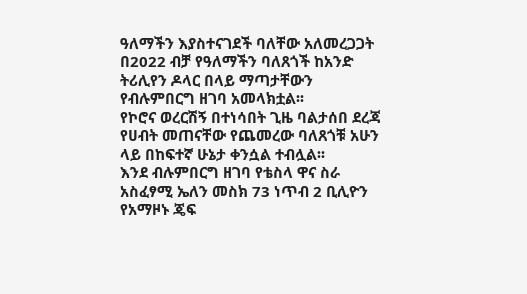ዓለማችን እያስተናገደች ባለቸው አለመረጋጋት በ2022 ብቻ የዓለማችን ባለጸጎች ከአንድ ትሪሊየን ዶላር በላይ ማጣታቸውን የብሉምበርግ ዘገባ አመላክቷል፡፡
የኮሮና ወረርሽኝ በተነሳበት ጊዜ ባልታሰበ ደረጃ የሀብት መጠናቸው የጨመረው ባለጸጎቹ አሁን ላይ በከፍተኛ ሁኔታ ቀንሷል ተብሏል፡፡
እንደ ብሉምበርግ ዘገባ የቴስላ ዋና ስራ አስፈፃሚ ኤለን መስክ 73 ነጥብ 2 ቢሊዮን የአማዞኑ ጄፍ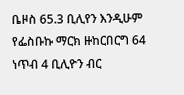ቤዞስ 65.3 ቢሊየን እንዲሁም የፌስቡኩ ማርክ ዙከርበርግ 64 ነጥብ 4 ቢሊዮን ብር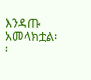እንዳጡ አመላክቷል፡፡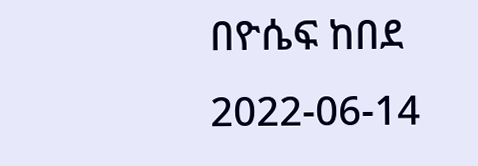በዮሴፍ ከበደ
2022-06-14